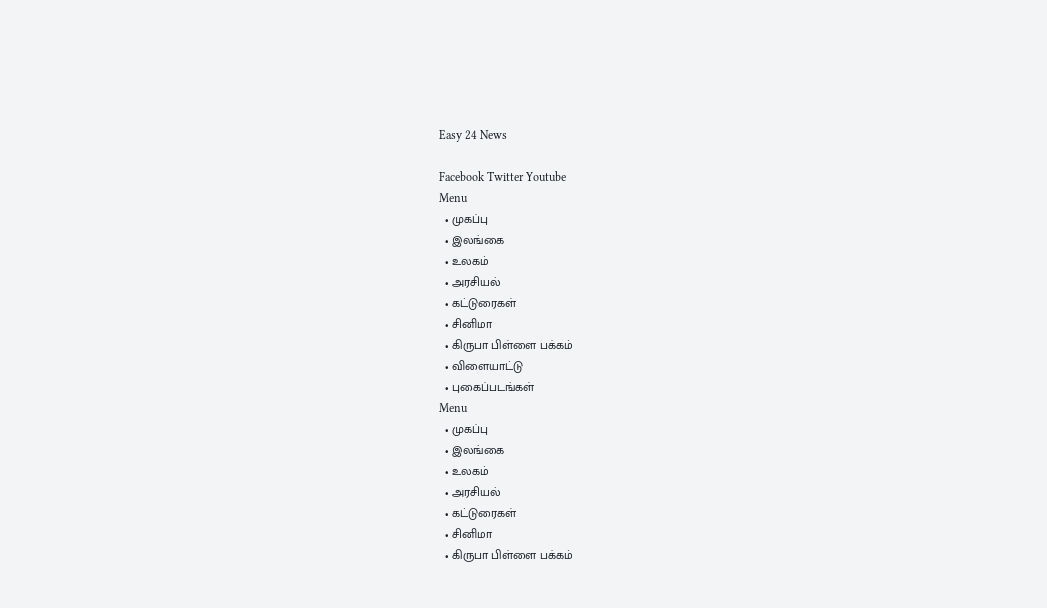Easy 24 News

Facebook Twitter Youtube
Menu
  • முகப்பு
  • இலங்கை
  • உலகம்
  • அரசியல்
  • கட்டுரைகள்
  • சினிமா
  • கிருபா பிள்ளை பக்கம்
  • விளையாட்டு
  • புகைப்படங்கள்
Menu
  • முகப்பு
  • இலங்கை
  • உலகம்
  • அரசியல்
  • கட்டுரைகள்
  • சினிமா
  • கிருபா பிள்ளை பக்கம்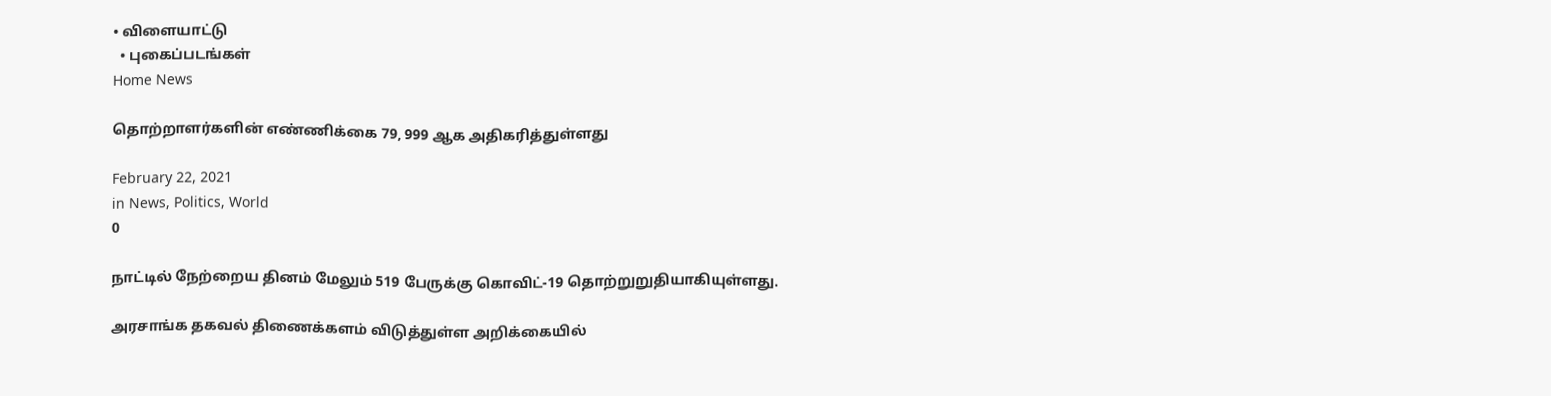• விளையாட்டு
  • புகைப்படங்கள்
Home News

தொற்றாளர்களின் எண்ணிக்கை 79, 999 ஆக அதிகரித்துள்ளது

February 22, 2021
in News, Politics, World
0

நாட்டில் நேற்றைய தினம் மேலும் 519 பேருக்கு கொவிட்-19 தொற்றுறுதியாகியுள்ளது.

அரசாங்க தகவல் திணைக்களம் விடுத்துள்ள அறிக்கையில்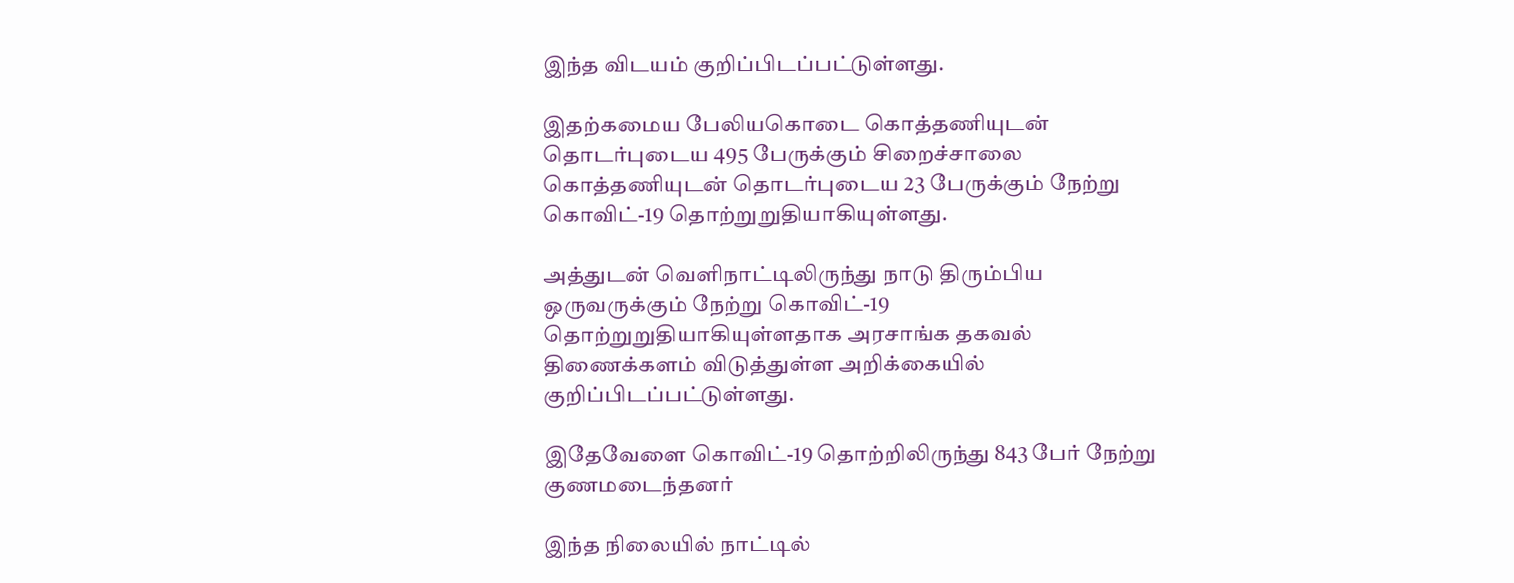இந்த விடயம் குறிப்பிடப்பட்டுள்ளது.

இதற்கமைய பேலியகொடை கொத்தணியுடன் தொடர்புடைய 495 பேருக்கும் சிறைச்சாலை கொத்தணியுடன் தொடர்புடைய 23 பேருக்கும் நேற்று கொவிட்-19 தொற்றுறுதியாகியுள்ளது.

அத்துடன் வெளிநாட்டிலிருந்து நாடு திரும்பிய ஒருவருக்கும் நேற்று கொவிட்-19 தொற்றுறுதியாகியுள்ளதாக அரசாங்க தகவல் திணைக்களம் விடுத்துள்ள அறிக்கையில் குறிப்பிடப்பட்டுள்ளது.

இதேவேளை கொவிட்-19 தொற்றிலிருந்து 843 பேர் நேற்று குணமடைந்தனர்

இந்த நிலையில் நாட்டில்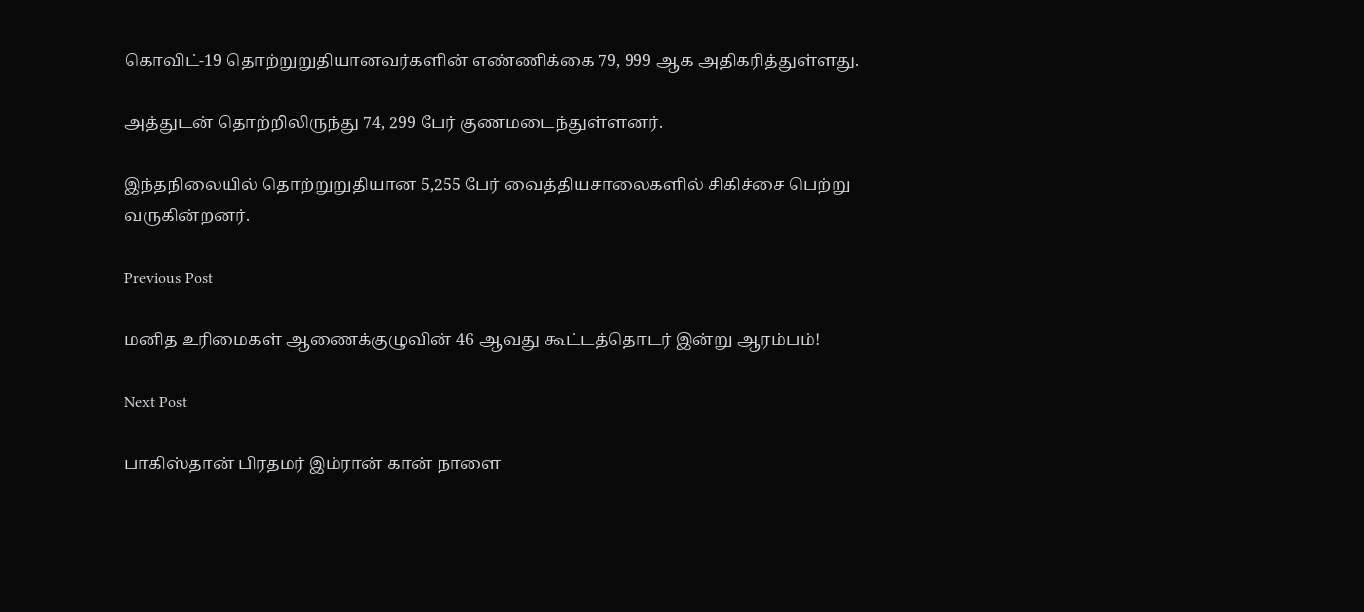கொவிட்-19 தொற்றுறுதியானவர்களின் எண்ணிக்கை 79, 999 ஆக அதிகரித்துள்ளது.

அத்துடன் தொற்றிலிருந்து 74, 299 பேர் குணமடைந்துள்ளனர்.

இந்தநிலையில் தொற்றுறுதியான 5,255 பேர் வைத்தியசாலைகளில் சிகிச்சை பெற்று வருகின்றனர்.

Previous Post

மனித உரிமைகள் ஆணைக்குழுவின் 46 ஆவது கூட்டத்தொடர் இன்று ஆரம்பம்!

Next Post

பாகிஸ்தான் பிரதமர் இம்ரான் கான் நாளை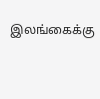இலங்கைக்கு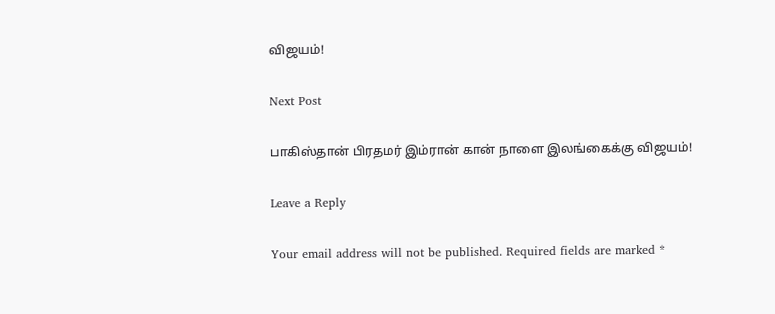விஜயம்!

Next Post

பாகிஸ்தான் பிரதமர் இம்ரான் கான் நாளை இலங்கைக்கு விஜயம்!

Leave a Reply

Your email address will not be published. Required fields are marked *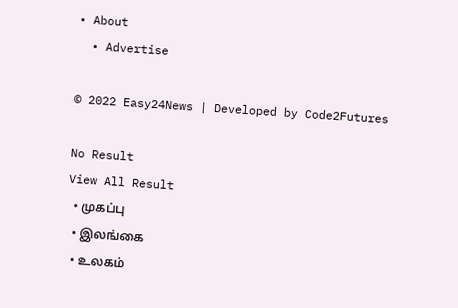• About
  • Advertise

© 2022 Easy24News | Developed by Code2Futures

No Result
View All Result
  • முகப்பு
  • இலங்கை
  • உலகம்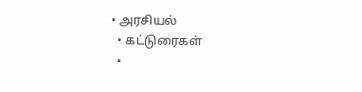• அரசியல்
  • கட்டுரைகள்
  •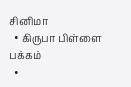சினிமா
  • கிருபா பிள்ளை பக்கம்
  •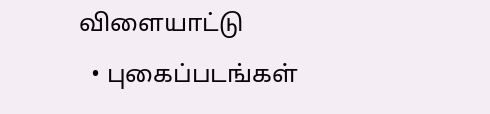விளையாட்டு
  • புகைப்படங்கள்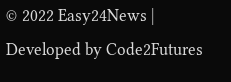© 2022 Easy24News | Developed by Code2Futures